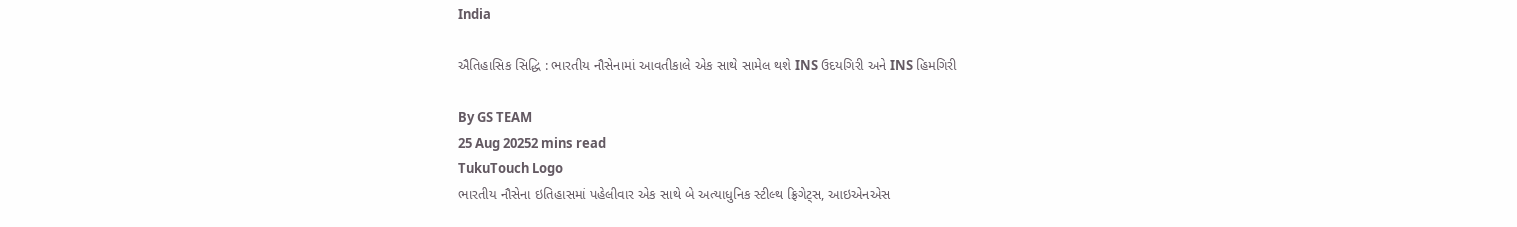India

ઐતિહાસિક સિદ્ધિ : ભારતીય નૌસેનામાં આવતીકાલે એક સાથે સામેલ થશે INS ઉદયગિરી અને INS હિમગિરી

By GS TEAM
25 Aug 20252 mins read
TukuTouch Logo
ભારતીય નૌસેના ઇતિહાસમાં પહેલીવાર એક સાથે બે અત્યાધુનિક સ્ટીલ્થ ફ્રિગેટ્સ, આઇએનએસ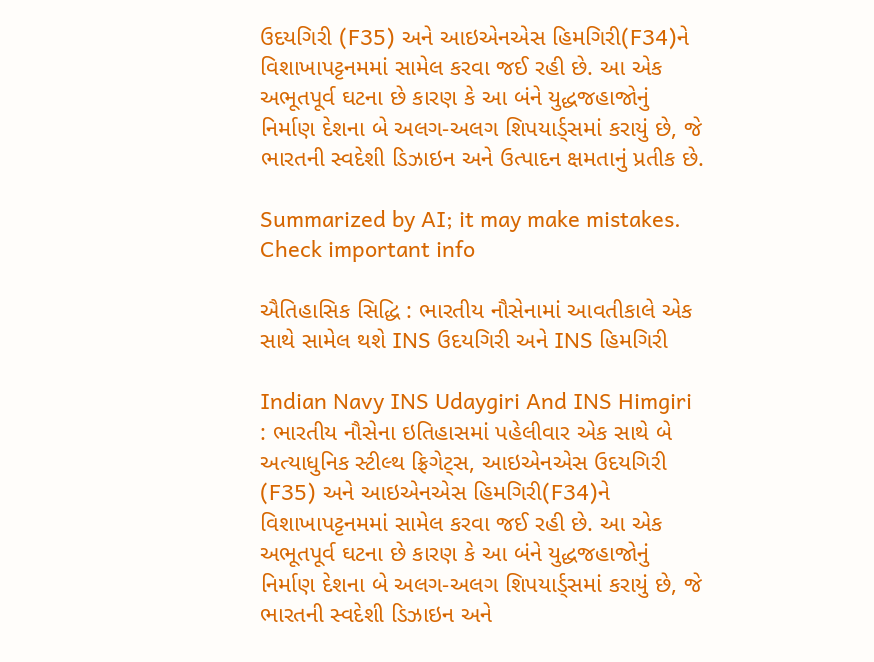ઉદયગિરી (F35) અને આઇએનએસ હિમગિરી(F34)ને વિશાખાપટ્ટનમમાં સામેલ કરવા જઈ રહી છે. આ એક અભૂતપૂર્વ ઘટના છે કારણ કે આ બંને યુદ્ધજહાજોનું નિર્માણ દેશના બે અલગ-અલગ શિપયાર્ડ્સમાં કરાયું છે, જે ભારતની સ્વદેશી ડિઝાઇન અને ઉત્પાદન ક્ષમતાનું પ્રતીક છે.

Summarized by AI; it may make mistakes. Check important info

ઐતિહાસિક સિદ્ધિ : ભારતીય નૌસેનામાં આવતીકાલે એક સાથે સામેલ થશે INS ઉદયગિરી અને INS હિમગિરી

Indian Navy INS Udaygiri And INS Himgiri : ભારતીય નૌસેના ઇતિહાસમાં પહેલીવાર એક સાથે બે અત્યાધુનિક સ્ટીલ્થ ફ્રિગેટ્સ, આઇએનએસ ઉદયગિરી (F35) અને આઇએનએસ હિમગિરી(F34)ને વિશાખાપટ્ટનમમાં સામેલ કરવા જઈ રહી છે. આ એક અભૂતપૂર્વ ઘટના છે કારણ કે આ બંને યુદ્ધજહાજોનું નિર્માણ દેશના બે અલગ-અલગ શિપયાર્ડ્સમાં કરાયું છે, જે ભારતની સ્વદેશી ડિઝાઇન અને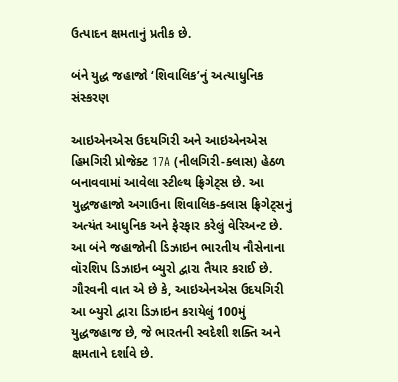ઉત્પાદન ક્ષમતાનું પ્રતીક છે.

બંને યુદ્ધ જહાજો ‘શિવાલિક’નું અત્યાધુનિક સંસ્કરણ

આઇએનએસ ઉદયગિરી અને આઇએનએસ હિમગિરી પ્રોજેક્ટ 17A (નીલગિરી-ક્લાસ) હેઠળ બનાવવામાં આવેલા સ્ટીલ્થ ફ્રિગેટ્સ છે. આ યુદ્ધજહાજો અગાઉના શિવાલિક-ક્લાસ ફ્રિગેટ્સનું અત્યંત આધુનિક અને ફેરફાર કરેલું વેરિઅન્ટ છે. આ બંને જહાજોની ડિઝાઇન ભારતીય નૌસેનાના વૉરશિપ ડિઝાઇન બ્યુરો દ્વારા તૈયાર કરાઈ છે. ગૌરવની વાત એ છે કે, આઇએનએસ ઉદયગિરી આ બ્યુરો દ્વારા ડિઝાઇન કરાયેલું 100મું યુદ્ધજહાજ છે, જે ભારતની સ્વદેશી શક્તિ અને ક્ષમતાને દર્શાવે છે.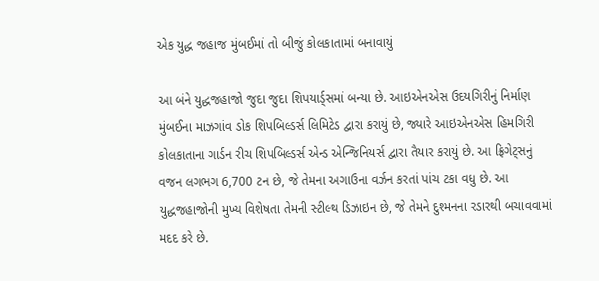એક યુદ્ધ જહાજ મુંબઈમાં તો બીજું કોલકાતામાં બનાવાયું

આ બંને યુદ્ધજહાજો જુદા જુદા શિપયાર્ડ્સમાં બન્યા છે. આઇએનએસ ઉદયગિરીનું નિર્માણ મુંબઈના માઝગાંવ ડોક શિપબિલ્ડર્સ લિમિટેડ દ્વારા કરાયું છે, જ્યારે આઇએનએસ હિમગિરી કોલકાતાના ગાર્ડન રીચ શિપબિલ્ડર્સ એન્ડ એન્જિનિયર્સ દ્વારા તૈયાર કરાયું છે. આ ફ્રિગેટ્સનું વજન લગભગ 6,700 ટન છે, જે તેમના અગાઉના વર્ઝન કરતાં પાંચ ટકા વધુ છે. આ યુદ્ધજહાજોની મુખ્ય વિશેષતા તેમની સ્ટીલ્થ ડિઝાઇન છે, જે તેમને દુશ્મનના રડારથી બચાવવામાં મદદ કરે છે.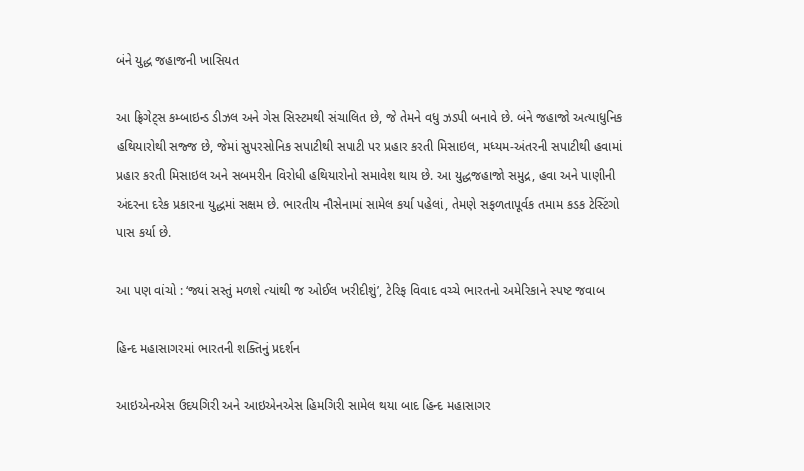બંને યુદ્ધ જહાજની ખાસિયત

આ ફ્રિગેટ્સ કમ્બાઇન્ડ ડીઝલ અને ગેસ સિસ્ટમથી સંચાલિત છે, જે તેમને વધુ ઝડપી બનાવે છે. બંને જહાજો અત્યાધુનિક હથિયારોથી સજ્જ છે, જેમાં સુપરસોનિક સપાટીથી સપાટી પર પ્રહાર કરતી મિસાઇલ, મધ્યમ-અંતરની સપાટીથી હવામાં પ્રહાર કરતી મિસાઇલ અને સબમરીન વિરોધી હથિયારોનો સમાવેશ થાય છે. આ યુદ્ધજહાજો સમુદ્ર, હવા અને પાણીની અંદરના દરેક પ્રકારના યુદ્ધમાં સક્ષમ છે. ભારતીય નૌસેનામાં સામેલ કર્યા પહેલાં, તેમણે સફળતાપૂર્વક તમામ કડક ટેસ્ટિંગો પાસ કર્યા છે.

આ પણ વાંચો : ‘જ્યાં સસ્તું મળશે ત્યાંથી જ ઓઈલ ખરીદીશું’, ટેરિફ વિવાદ વચ્ચે ભારતનો અમેરિકાને સ્પષ્ટ જવાબ

હિન્દ મહાસાગરમાં ભારતની શક્તિનું પ્રદર્શન

આઇએનએસ ઉદયગિરી અને આઇએનએસ હિમગિરી સામેલ થયા બાદ હિન્દ મહાસાગર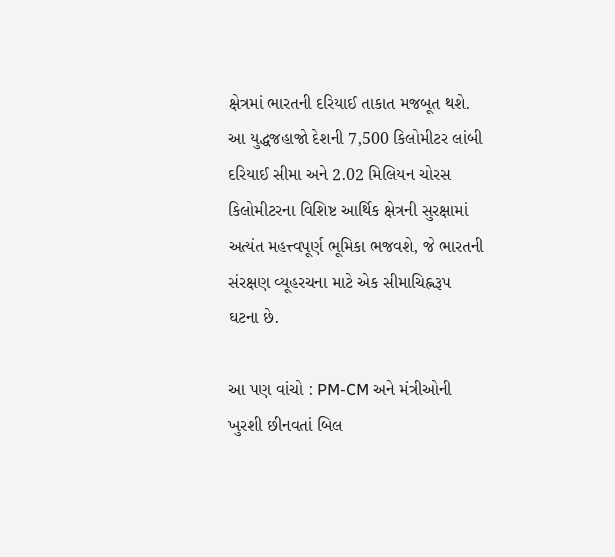ક્ષેત્રમાં ભારતની દરિયાઈ તાકાત મજબૂત થશે. આ યુદ્ધજહાજો દેશની 7,500 કિલોમીટર લાંબી દરિયાઈ સીમા અને 2.02 મિલિયન ચોરસ કિલોમીટરના વિશિષ્ટ આર્થિક ક્ષેત્રની સુરક્ષામાં અત્યંત મહત્ત્વપૂર્ણ ભૂમિકા ભજવશે, જે ભારતની સંરક્ષણ વ્યૂહરચના માટે એક સીમાચિહ્નરૂપ ઘટના છે.

આ પણ વાંચો : PM-CM અને મંત્રીઓની ખુરશી છીનવતાં બિલ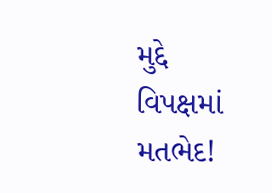મુદ્દે વિપક્ષમાં મતભેદ!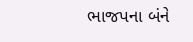ભાજપના બંને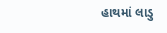હાથમાં લાડુ